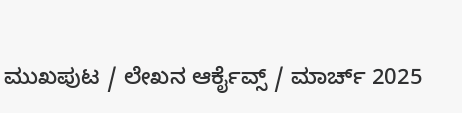ಮುಖಪುಟ / ಲೇಖನ ಆರ್ಕೈವ್ಸ್ / ಮಾರ್ಚ್ 2025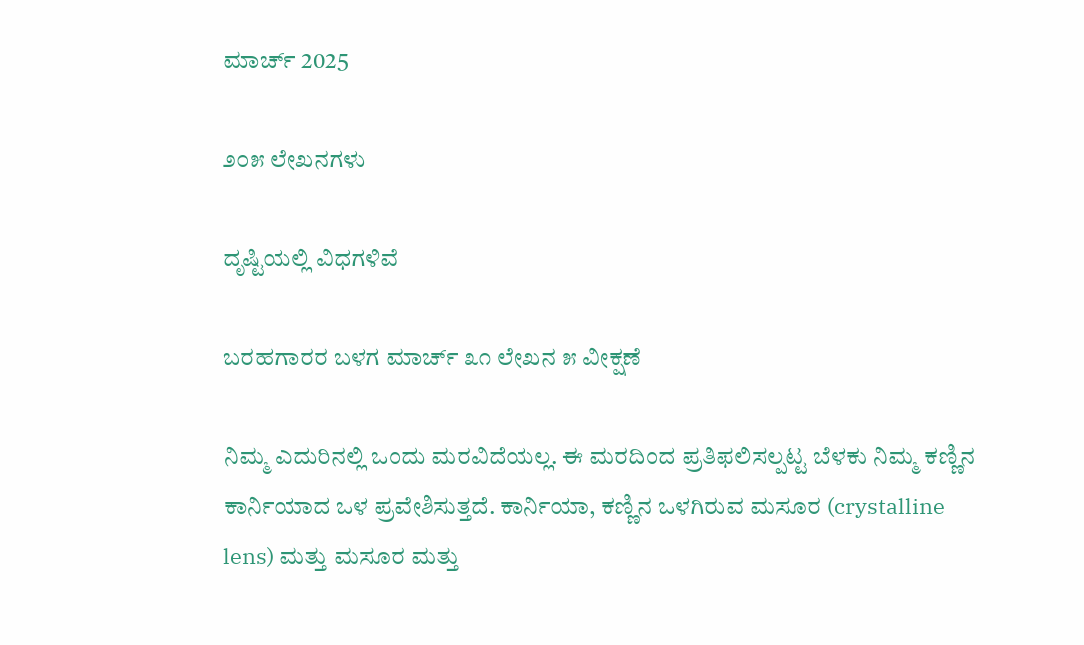ಮಾರ್ಚ್ 2025

೨೦೫ ಲೇಖನಗಳು

ದೃಷ್ಟಿಯಲ್ಲಿ ವಿಧಗಳಿವೆ

ಬರಹಗಾರರ ಬಳಗ ಮಾರ್ಚ್ ೩೧ ಲೇಖನ ೫ ವೀಕ್ಷಣೆ

ನಿಮ್ಮ ಎದುರಿನಲ್ಲಿ ಒಂದು ಮರವಿದೆಯಲ್ಲ. ಈ ಮರದಿಂದ ಪ್ರತಿಫಲಿಸಲ್ಪಟ್ಟ ಬೆಳಕು ನಿಮ್ಮ ಕಣ್ಣಿನ ಕಾರ್ನಿಯಾದ ಒಳ ಪ್ರವೇಶಿಸುತ್ತದೆ. ಕಾರ್ನಿಯಾ, ಕಣ್ಣಿನ ಒಳಗಿರುವ ಮಸೂರ (crystalline lens) ಮತ್ತು ಮಸೂರ ಮತ್ತು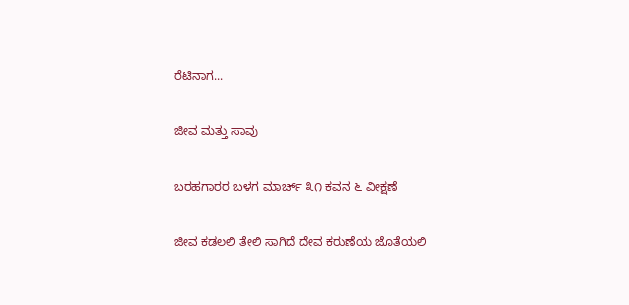ರೆಟಿನಾಗ...

ಜೀವ ಮತ್ತು ಸಾವು

ಬರಹಗಾರರ ಬಳಗ ಮಾರ್ಚ್ ೩೧ ಕವನ ೬ ವೀಕ್ಷಣೆ

ಜೀವ ಕಡಲಲಿ ತೇಲಿ ಸಾಗಿದೆ ದೇವ ಕರುಣೆಯ ಜೊತೆಯಲಿ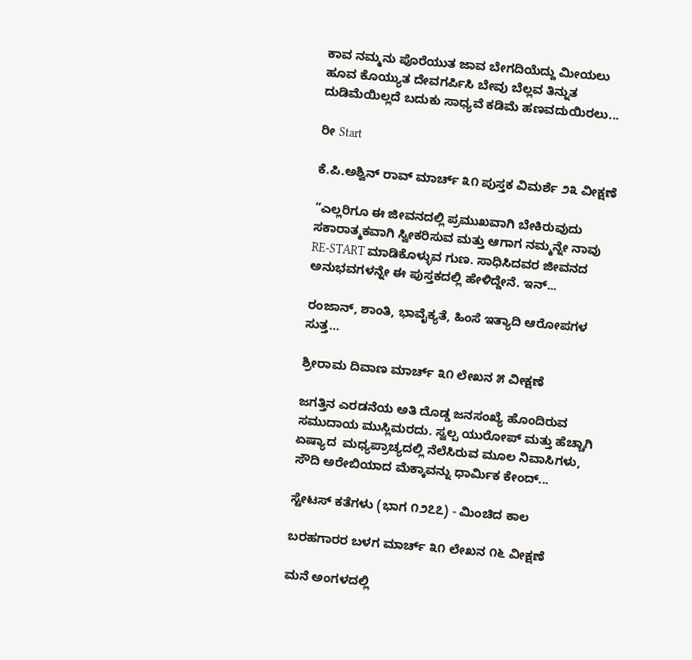ಕಾವ ನಮ್ಮನು ಪೊರೆಯುತ ಜಾವ ಬೇಗದಿಯೆದ್ದು ಮೀಯಲು ಹೂವ ಕೊಯ್ಯುತ ದೇವಗರ್ಪಿಸಿ ಬೇವು ಬೆಲ್ಲವ ತಿನ್ನುತ   ದುಡಿಮೆಯಿಲ್ಲದೆ ಬದುಕು ಸಾಧ್ಯವೆ ಕಡಿಮೆ ಹಣವದುಯಿರಲು...

ರೀ Start

ಕೆ.ಪಿ.ಅಶ್ವಿನ್ ರಾವ್ ಮಾರ್ಚ್ ೩೧ ಪುಸ್ತಕ ವಿಮರ್ಶೆ ೨೩ ವೀಕ್ಷಣೆ

“ಎಲ್ಲರಿಗೂ ಈ ಜೀವನದಲ್ಲಿ ಪ್ರಮುಖವಾಗಿ ಬೇಕಿರುವುದು ಸಕಾರಾತ್ಮಕವಾಗಿ ಸ್ವೀಕರಿಸುವ ಮತ್ತು ಆಗಾಗ ನಮ್ಮನ್ನೇ ನಾವು RE-START ಮಾಡಿಕೊಳ್ಳುವ ಗುಣ. ಸಾಧಿಸಿದವರ ಜೀವನದ ಅನುಭವಗಳನ್ನೇ ಈ ಪುಸ್ತಕದಲ್ಲಿ ಹೇಳಿದ್ದೇನೆ. ಇನ್...

ರಂಜಾನ್, ಶಾಂತಿ, ಭಾವೈಕ್ಯತೆ, ಹಿಂಸೆ ಇತ್ಯಾದಿ ಆರೋಪಗಳ ಸುತ್ತ…

ಶ್ರೀರಾಮ ದಿವಾಣ ಮಾರ್ಚ್ ೩೧ ಲೇಖನ ೫ ವೀಕ್ಷಣೆ

ಜಗತ್ತಿನ ಎರಡನೆಯ ಅತಿ ದೊಡ್ಡ ಜನಸಂಖ್ಯೆ ಹೊಂದಿರುವ ಸಮುದಾಯ ಮುಸ್ಲಿಮರದು. ಸ್ವಲ್ಪ ಯುರೋಪ್ ಮತ್ತು ಹೆಚ್ಚಾಗಿ ಏಷ್ಯಾದ  ಮಧ್ಯಪ್ರಾಚ್ಯದಲ್ಲಿ ನೆಲೆಸಿರುವ ಮೂಲ ನಿವಾಸಿಗಳು, ಸೌದಿ ಅರೇಬಿಯಾದ ಮೆಕ್ಕಾವನ್ನು ಧಾರ್ಮಿಕ ಕೇಂದ್...

ಸ್ಟೇಟಸ್ ಕತೆಗಳು (ಭಾಗ ೧೨೭೭) - ಮಿಂಚಿದ ಕಾಲ

ಬರಹಗಾರರ ಬಳಗ ಮಾರ್ಚ್ ೩೧ ಲೇಖನ ೧೬ ವೀಕ್ಷಣೆ

ಮನೆ ಅಂಗಳದಲ್ಲಿ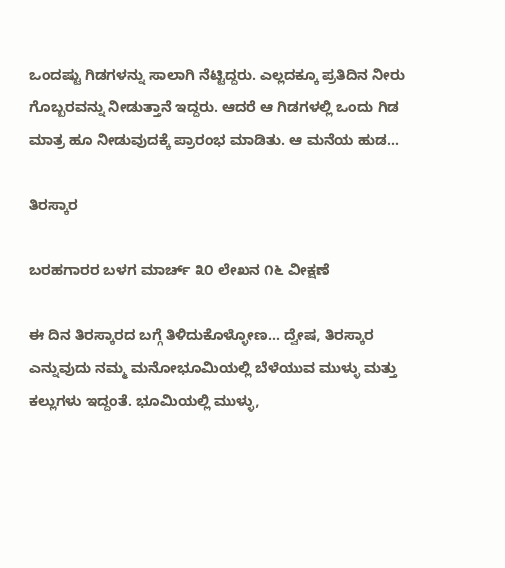ಒಂದಷ್ಟು ಗಿಡಗಳನ್ನು ಸಾಲಾಗಿ ನೆಟ್ಟಿದ್ದರು. ಎಲ್ಲದಕ್ಕೂ ಪ್ರತಿದಿನ ನೀರು ಗೊಬ್ಬರವನ್ನು ನೀಡುತ್ತಾನೆ ಇದ್ದರು. ಆದರೆ ಆ ಗಿಡಗಳಲ್ಲಿ ಒಂದು ಗಿಡ ಮಾತ್ರ ಹೂ ನೀಡುವುದಕ್ಕೆ ಪ್ರಾರಂಭ ಮಾಡಿತು. ಆ ಮನೆಯ ಹುಡ...

ತಿರಸ್ಕಾರ

ಬರಹಗಾರರ ಬಳಗ ಮಾರ್ಚ್ ೩೦ ಲೇಖನ ೧೬ ವೀಕ್ಷಣೆ

ಈ ದಿನ ತಿರಸ್ಕಾರದ ಬಗ್ಗೆ ತಿಳಿದುಕೊಳ್ಳೋಣ... ದ್ವೇಷ, ತಿರಸ್ಕಾರ ಎನ್ನುವುದು ನಮ್ಮ ಮನೋಭೂಮಿಯಲ್ಲಿ ಬೆಳೆಯುವ ಮುಳ್ಳು ಮತ್ತು ಕಲ್ಲುಗಳು ಇದ್ದಂತೆ. ಭೂಮಿಯಲ್ಲಿ ಮುಳ್ಳು,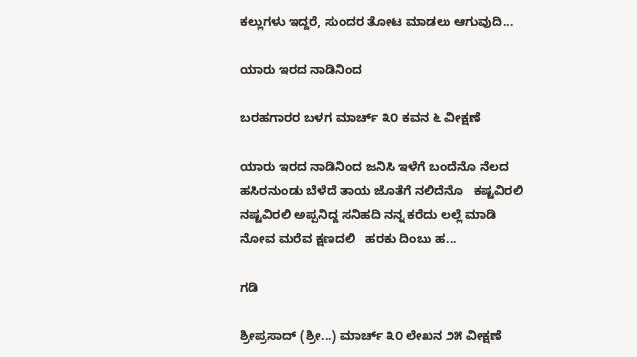ಕಲ್ಲುಗಳು ಇದ್ದರೆ, ಸುಂದರ ತೋಟ ಮಾಡಲು ಆಗುವುದಿ...

ಯಾರು ಇರದ ನಾಡಿನಿಂದ

ಬರಹಗಾರರ ಬಳಗ ಮಾರ್ಚ್ ೩೦ ಕವನ ೬ ವೀಕ್ಷಣೆ

ಯಾರು ಇರದ ನಾಡಿನಿಂದ ಜನಿಸಿ ಇಳೆಗೆ ಬಂದೆನೊ ನೆಲದ ಹಸಿರನುಂಡು ಬೆಳೆದೆ ತಾಯ ಜೊತೆಗೆ ನಲಿದೆನೊ   ಕಷ್ಟವಿರಲಿ ನಷ್ಟವಿರಲಿ ಅಪ್ಪನಿದ್ದ ಸನಿಹದಿ ನನ್ನ ಕರೆದು ಲಲ್ಲೆ ಮಾಡಿ ನೋವ ಮರೆವ ಕ್ಷಣದಲಿ   ಹರಕು ದಿಂಬು ಹ...

ಗಡಿ

ಶ್ರೀಪ್ರಸಾದ್ (ಶ್ರೀ...) ಮಾರ್ಚ್ ೩೦ ಲೇಖನ ೨೫ ವೀಕ್ಷಣೆ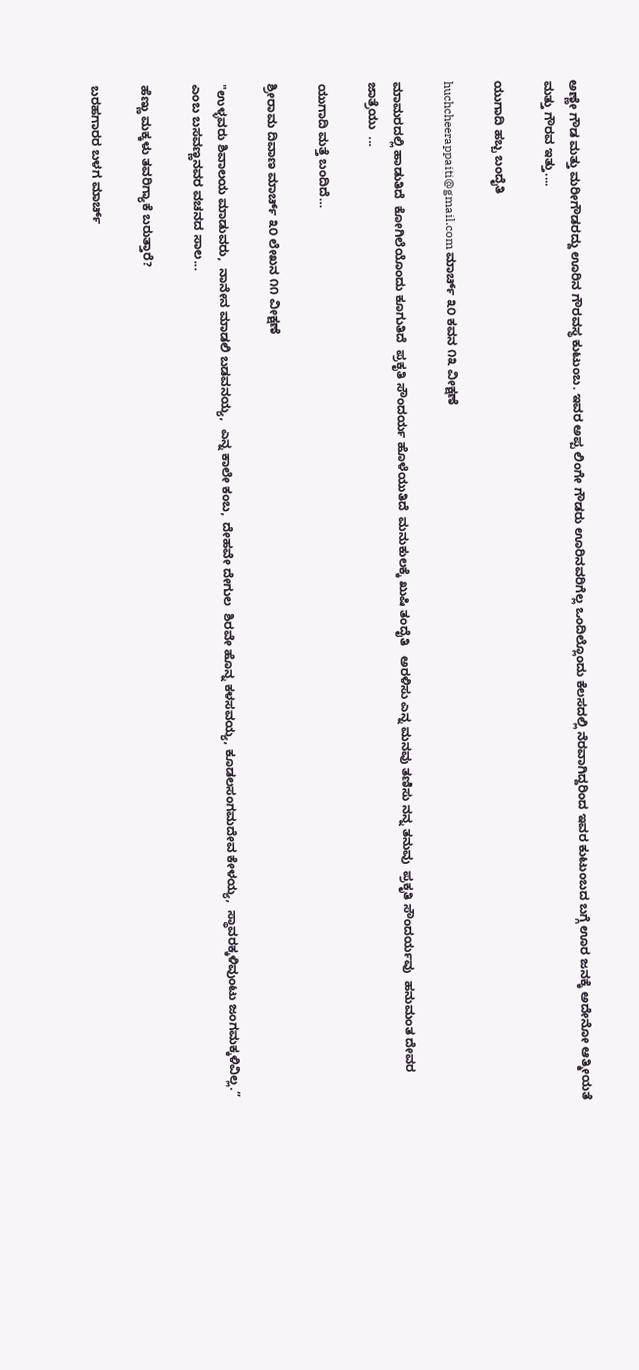ಅಣ್ಣೇ ಗೌಡ ಮತ್ತು ಮರೀಗೌಡರದ್ದು ಊರಿನ ಗೌರವಸ್ಥ ಕುಟುಂಬ. ಇವರ ಅಪ್ಪ ಲಿಂಗೇ ಗೌಡರು ಊರಿನವರಿಗೆಲ್ಲ ಒಂದಿಲ್ಲೊಂದು ಕೆಲಸದಲ್ಲಿ ನೆರವಾಗಿದ್ದರಿಂದ ಇವರ ಕುಟುಂಬದ ಬಗ್ಗೆ ಊರ ಜನಕ್ಕೆ ಅದೇನೋ ಆತ್ಮೀಯತೆ ಮತ್ತು ಗೌರವ ಇತ್ತು....

ಯುಗಾದಿ ಹಬ್ಬ ಬಂದೈತಿ

huchcheerappaiti@gmail.com ಮಾರ್ಚ್ ೩೦ ಕವನ ೧೩ ವೀಕ್ಷಣೆ

ಮಾಮರದಲ್ಲಿ ಹಾಡುತಿದೆ  ಕೋಗಿಲೆಯೊಂದು ಕೂಗುತಿದೆ  ಪ್ರಕೃತಿ ಸೌಂದರ್ಯ ಹೊಳೆಯುತಿದೆ  ಮನುಕುಲಕ್ಕೆ ಖುಷಿ ತಂದೈತಿ   ಅರಳಿಸು ಎನ್ನ ಮನವು ತಣಿಸು ನನ್ನ ತನುವು  ಪ್ರಕೃತಿ ಸೌಂದರ್ಯವು  ಹನುಮಂತ ದೇವರ ಜಾತ್ರೆಯು  ...

ಯುಗಾದಿ ಮತ್ತೆ ಬಂದಿದೆ…

ಶ್ರೀರಾಮ ದಿವಾಣ ಮಾರ್ಚ್ ೩೦ ಲೇಖನ ೧೧ ವೀಕ್ಷಣೆ

"ಉಳ್ಳವರು ಶಿವಾಲಯ ಮಾಡುವರು,  ನಾನೇನ ಮಾಡಲಿ ಬಡವನಯ್ಯ,  ಎನ್ನ ಕಾಲೇ ಕಂಬ,  ದೇಹವೇ ದೇಗುಲ  ಶಿರವೇ ಹೊನ್ನ ಕಳಸವಯ್ಯ, ಕೂಡಲಸಂಗಮದೇವ ಕೇಳಯ್ಯ,  ಸ್ಥಾವರಕ್ಕಳಿವುಂಟು ಜಂಗಮಕ್ಕಳಿವಿಲ್ಲ.” ಎಂಬ ಬಸವಣ್ಣನವರ ವಚನದ ಸಾಲ...

ಹೆಣ್ಣು ಮಕ್ಕಳು ತವರಿಗ್ಯಾಕೆ ಬರುತ್ತಾರೆ?

ಬರಹಗಾರರ ಬಳಗ ಮಾರ್ಚ್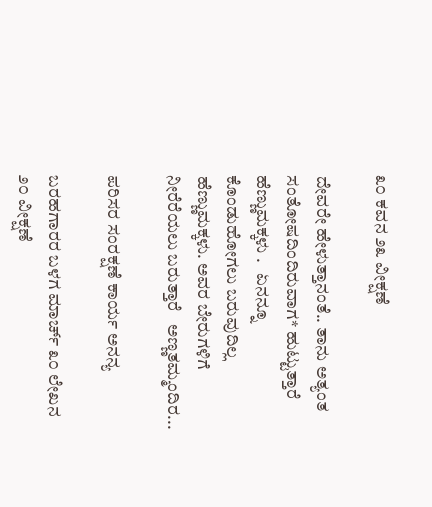೩೦ ಕವನ ೨೩ ವೀಕ್ಷಣೆ

ದೇವರೇ ಹೇಳುತ್ತಾನಂತೆ.. ತಾನು ಅತ್ಯಂತ ಸಂತೋಷದಿಂದಿರುವಾಗ* ಹುಟ್ಟುತ್ತಾರೆ ಹೆಣ್ಣುಮಕ್ಕಳು .   ಏನನ್ನೂ ಕೊಂಡುಹೋಗಲು ಬರುವುದಿಲ್ಲ ಹೆಣ್ಣುಮಕ್ಕಳು. ಅವರ ಬೇರುಗಳಿಗೆ ನೀರೆರೆಯಲು ಬರುತ್ತಾರೆ   ಅಣ್ಣತಮ್ಮಂದಿರ...

ಪರಿಸರ ಸಂರಕ್ಷಣೆ ಕಾರ್ಯ ಅನನ್ಯ

ಬರಹಗಾರರ ಬಳಗ ಮಾರ್ಚ್ ೩೦ ಲೇಖನ ೨೦ ವೀಕ್ಷಣೆ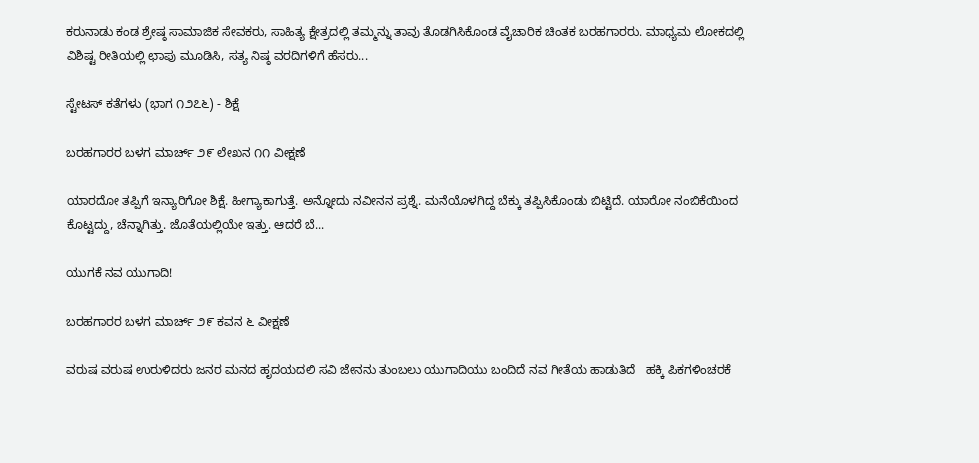ಕರುನಾಡು ಕಂಡ ಶ್ರೇಷ್ಠ ಸಾಮಾಜಿಕ ಸೇವಕರು, ಸಾಹಿತ್ಯ ಕ್ಷೇತ್ರದಲ್ಲಿ ತಮ್ಮನ್ನು ತಾವು ತೊಡಗಿಸಿಕೊಂಡ ವೈಚಾರಿಕ ಚಿಂತಕ ಬರಹಗಾರರು. ಮಾಧ್ಯಮ ಲೋಕದಲ್ಲಿ ವಿಶಿಷ್ಟ ರೀತಿಯಲ್ಲಿ ಛಾಪು ಮೂಡಿಸಿ, ಸತ್ಯ ನಿಷ್ಠ ವರದಿಗಳಿಗೆ ಹೆಸರು...

ಸ್ಟೇಟಸ್ ಕತೆಗಳು (ಭಾಗ ೧೨೭೬) - ಶಿಕ್ಷೆ

ಬರಹಗಾರರ ಬಳಗ ಮಾರ್ಚ್ ೨೯ ಲೇಖನ ೧೧ ವೀಕ್ಷಣೆ

ಯಾರದೋ ತಪ್ಪಿಗೆ ಇನ್ಯಾರಿಗೋ ಶಿಕ್ಷೆ. ಹೀಗ್ಯಾಕಾಗುತ್ತೆ. ಅನ್ನೋದು ನವೀನನ ಪ್ರಶ್ನೆ. ಮನೆಯೊಳಗಿದ್ದ ಬೆಕ್ಕು ತಪ್ಪಿಸಿಕೊಂಡು ಬಿಟ್ಟಿದೆ. ಯಾರೋ ನಂಬಿಕೆಯಿಂದ ಕೊಟ್ಟದ್ದು, ಚೆನ್ನಾಗಿತ್ತು. ಜೊತೆಯಲ್ಲಿಯೇ ಇತ್ತು. ಆದರೆ ಬೆ...

ಯುಗಕೆ ನವ ಯುಗಾದಿ!

ಬರಹಗಾರರ ಬಳಗ ಮಾರ್ಚ್ ೨೯ ಕವನ ೬ ವೀಕ್ಷಣೆ

ವರುಷ ವರುಷ ಉರುಳಿದರು ಜನರ ಮನದ ಹೃದಯದಲಿ ಸವಿ ಜೇನನು ತುಂಬಲು ಯುಗಾದಿಯು ಬಂದಿದೆ ನವ ಗೀತೆಯ ಹಾಡುತಿದೆ   ಹಕ್ಕಿ ಪಿಕಗಳಿಂಚರಕೆ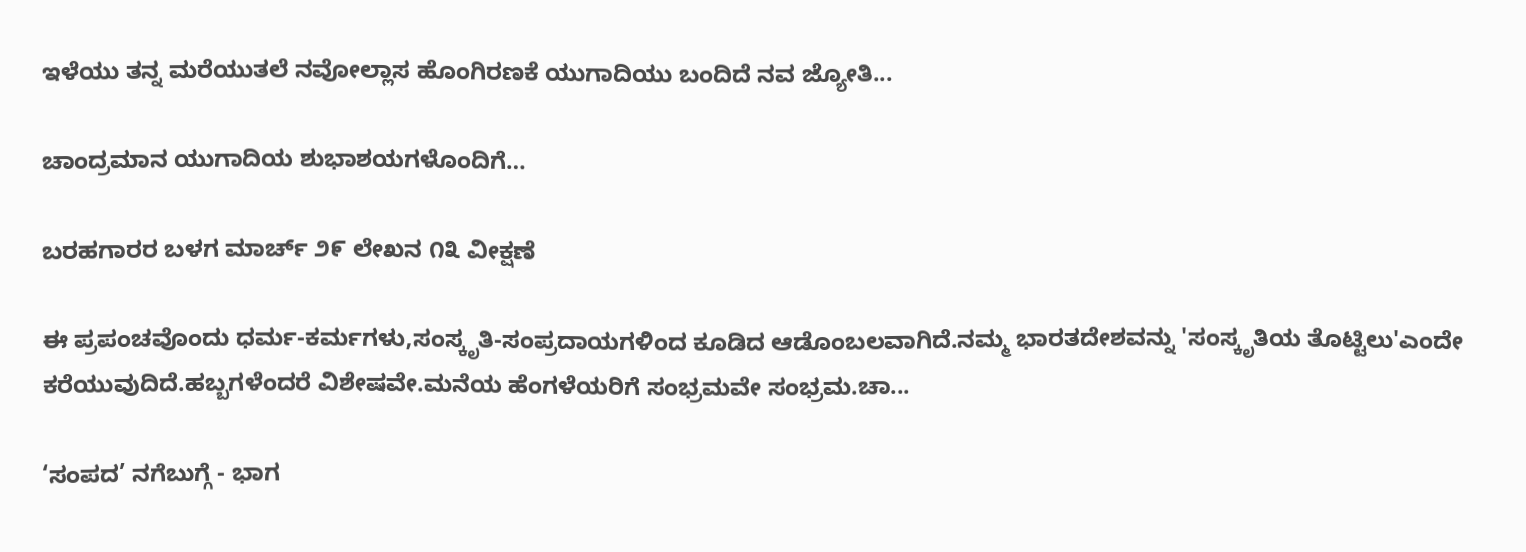ಇಳೆಯು ತನ್ನ ಮರೆಯುತಲೆ ನವೋಲ್ಲಾಸ ಹೊಂಗಿರಣಕೆ ಯುಗಾದಿಯು ಬಂದಿದೆ ನವ ಜ್ಯೋತಿ...

ಚಾಂದ್ರಮಾನ ಯುಗಾದಿಯ ಶುಭಾಶಯಗಳೊಂದಿಗೆ…

ಬರಹಗಾರರ ಬಳಗ ಮಾರ್ಚ್ ೨೯ ಲೇಖನ ೧೩ ವೀಕ್ಷಣೆ

ಈ ಪ್ರಪಂಚವೊಂದು ಧರ್ಮ-ಕರ್ಮಗಳು,ಸಂಸ್ಕೃತಿ-ಸಂಪ್ರದಾಯಗಳಿಂದ ಕೂಡಿದ ಆಡೊಂಬಲವಾಗಿದೆ.ನಮ್ಮ ಭಾರತದೇಶವನ್ನು 'ಸಂಸ್ಕೃತಿಯ ತೊಟ್ಟಿಲು'ಎಂದೇ ಕರೆಯುವುದಿದೆ.ಹಬ್ಬಗಳೆಂದರೆ ವಿಶೇಷವೇ.ಮನೆಯ ಹೆಂಗಳೆಯರಿಗೆ ಸಂಭ್ರಮವೇ ಸಂಭ್ರಮ.ಚಾ...

‘ಸಂಪದ’ ನಗೆಬುಗ್ಗೆ - ಭಾಗ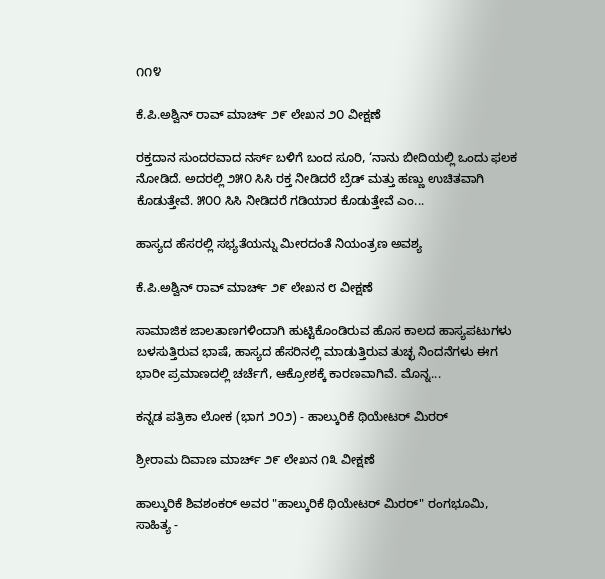೧೧೪

ಕೆ.ಪಿ.ಅಶ್ವಿನ್ ರಾವ್ ಮಾರ್ಚ್ ೨೯ ಲೇಖನ ೨೦ ವೀಕ್ಷಣೆ

ರಕ್ತದಾನ ಸುಂದರವಾದ ನರ್ಸ್ ಬಳಿಗೆ ಬಂದ ಸೂರಿ, ‘ನಾನು ಬೀದಿಯಲ್ಲಿ ಒಂದು ಫಲಕ ನೋಡಿದೆ. ಅದರಲ್ಲಿ ೨೫೦ ಸಿಸಿ ರಕ್ತ ನೀಡಿದರೆ ಬ್ರೆಡ್ ಮತ್ತು ಹಣ್ಣು ಉಚಿತವಾಗಿ ಕೊಡುತ್ತೇವೆ. ೫೦೦ ಸಿಸಿ ನೀಡಿದರೆ ಗಡಿಯಾರ ಕೊಡುತ್ತೇವೆ ಎಂ...

ಹಾಸ್ಯದ ಹೆಸರಲ್ಲಿ ಸಭ್ಯತೆಯನ್ನು ಮೀರದಂತೆ ನಿಯಂತ್ರಣ ಅವಶ್ಯ

ಕೆ.ಪಿ.ಅಶ್ವಿನ್ ರಾವ್ ಮಾರ್ಚ್ ೨೯ ಲೇಖನ ೮ ವೀಕ್ಷಣೆ

ಸಾಮಾಜಿಕ ಜಾಲತಾಣಗಳಿಂದಾಗಿ ಹುಟ್ಟಿಕೊಂಡಿರುವ ಹೊಸ ಕಾಲದ ಹಾಸ್ಯಪಟುಗಳು ಬಳಸುತ್ತಿರುವ ಭಾಷೆ, ಹಾಸ್ಯದ ಹೆಸರಿನಲ್ಲಿ ಮಾಡುತ್ತಿರುವ ತುಚ್ಛ ನಿಂದನೆಗಳು ಈಗ ಭಾರೀ ಪ್ರಮಾಣದಲ್ಲಿ ಚರ್ಚೆಗೆ, ಆಕ್ರೋಶಕ್ಕೆ ಕಾರಣವಾಗಿವೆ. ಮೊನ್ನ...

ಕನ್ನಡ ಪತ್ರಿಕಾ ಲೋಕ (ಭಾಗ ೨೦೨) - ಹಾಲ್ಕುರಿಕೆ ಥಿಯೇಟರ್ ಮಿರರ್

ಶ್ರೀರಾಮ ದಿವಾಣ ಮಾರ್ಚ್ ೨೯ ಲೇಖನ ೧೩ ವೀಕ್ಷಣೆ

ಹಾಲ್ಕುರಿಕೆ ಶಿವಶಂಕರ್ ಅವರ "ಹಾಲ್ಕುರಿಕೆ ಥಿಯೇಟರ್ ಮಿರರ್" ರಂಗಭೂಮಿ, ಸಾಹಿತ್ಯ -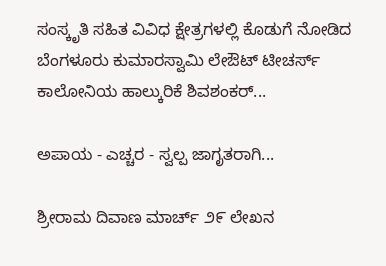ಸಂಸ್ಕೃತಿ ಸಹಿತ ವಿವಿಧ ಕ್ಷೇತ್ರಗಳಲ್ಲಿ ಕೊಡುಗೆ ನೋಡಿದ ಬೆಂಗಳೂರು ಕುಮಾರಸ್ವಾಮಿ ಲೇಔಟ್ ಟೀಚರ್ಸ್ ಕಾಲೋನಿಯ ಹಾಲ್ಕುರಿಕೆ ಶಿವಶಂಕರ್...

ಅಪಾಯ - ಎಚ್ಚರ - ಸ್ವಲ್ಪ ಜಾಗೃತರಾಗಿ...

ಶ್ರೀರಾಮ ದಿವಾಣ ಮಾರ್ಚ್ ೨೯ ಲೇಖನ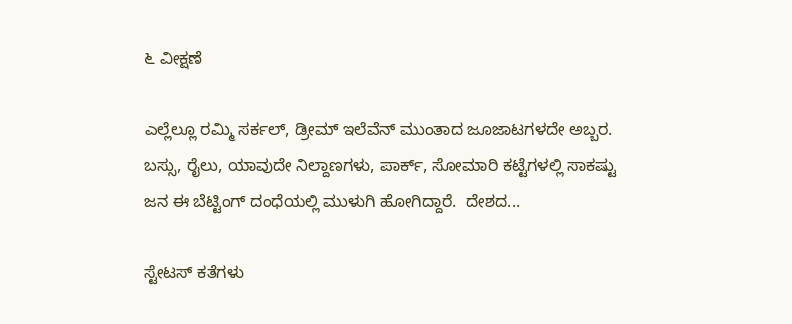೬ ವೀಕ್ಷಣೆ

ಎಲ್ಲೆಲ್ಲೂ ರಮ್ಮಿ ಸರ್ಕಲ್, ಡ್ರೀಮ್ ಇಲೆವೆನ್ ಮುಂತಾದ ಜೂಜಾಟಗಳದೇ ಅಬ್ಬರ. ಬಸ್ಸು, ರೈಲು, ಯಾವುದೇ ನಿಲ್ದಾಣಗಳು, ಪಾರ್ಕ್, ಸೋಮಾರಿ ಕಟ್ಟೆಗಳಲ್ಲಿ ಸಾಕಷ್ಟು ಜನ ಈ ಬೆಟ್ಟಿಂಗ್ ದಂಧೆಯಲ್ಲಿ ಮುಳುಗಿ ಹೋಗಿದ್ದಾರೆ.  ದೇಶದ...

ಸ್ಟೇಟಸ್ ಕತೆಗಳು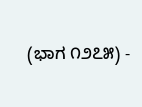(ಭಾಗ ೧೨೭೫) -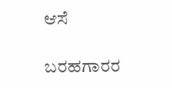ಆಸೆ

ಬರಹಗಾರರ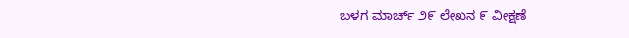ಬಳಗ ಮಾರ್ಚ್ ೨೯ ಲೇಖನ ೯ ವೀಕ್ಷಣೆ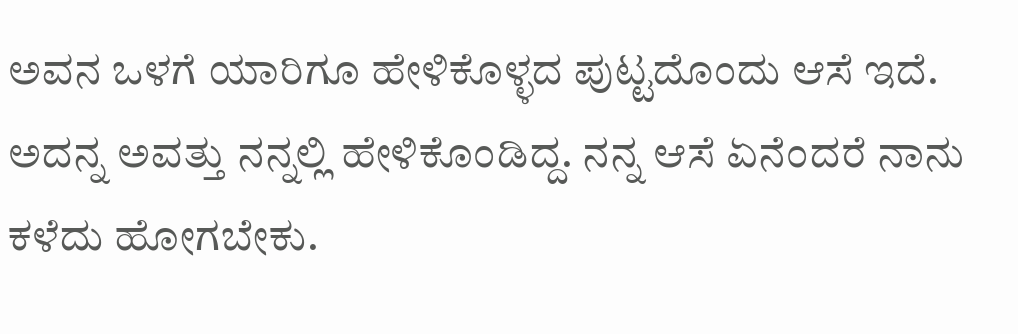ಅವನ ಒಳಗೆ ಯಾರಿಗೂ ಹೇಳಿಕೊಳ್ಳದ ಪುಟ್ಟದೊಂದು ಆಸೆ ಇದೆ. ಅದನ್ನ ಅವತ್ತು ನನ್ನಲ್ಲಿ ಹೇಳಿಕೊಂಡಿದ್ದ. ನನ್ನ ಆಸೆ ಏನೆಂದರೆ ನಾನು ಕಳೆದು ಹೋಗಬೇಕು.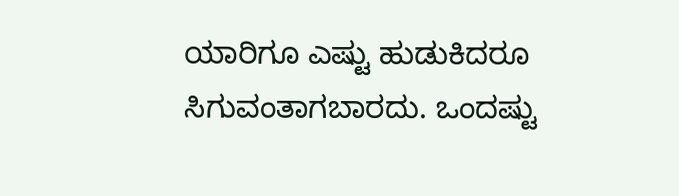ಯಾರಿಗೂ ಎಷ್ಟು ಹುಡುಕಿದರೂ ಸಿಗುವಂತಾಗಬಾರದು. ಒಂದಷ್ಟು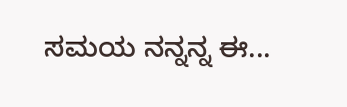ಸಮಯ ನನ್ನನ್ನ ಈ...